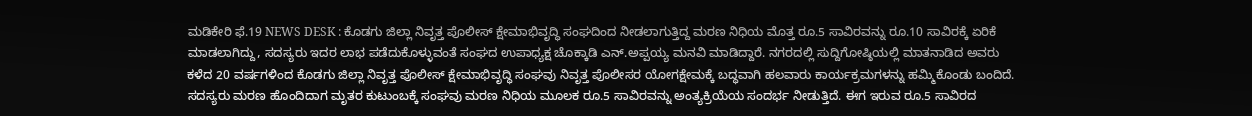ಮಡಿಕೇರಿ ಫೆ.19 NEWS DESK : ಕೊಡಗು ಜಿಲ್ಲಾ ನಿವೃತ್ತ ಪೊಲೀಸ್ ಕ್ಷೇಮಾಭಿವೃದ್ಧಿ ಸಂಘದಿಂದ ನೀಡಲಾಗುತ್ತಿದ್ದ ಮರಣ ನಿಧಿಯ ಮೊತ್ತ ರೂ.5 ಸಾವಿರವನ್ನು ರೂ.10 ಸಾವಿರಕ್ಕೆ ಏರಿಕೆ ಮಾಡಲಾಗಿದ್ದು, ಸದಸ್ಯರು ಇದರ ಲಾಭ ಪಡೆದುಕೊಳ್ಳುವಂತೆ ಸಂಘದ ಉಪಾಧ್ಯಕ್ಷ ಚೊಕ್ಕಾಡಿ ಎನ್.ಅಪ್ಪಯ್ಯ ಮನವಿ ಮಾಡಿದ್ದಾರೆ. ನಗರದಲ್ಲಿ ಸುದ್ದಿಗೋಷ್ಠಿಯಲ್ಲಿ ಮಾತನಾಡಿದ ಅವರು ಕಳೆದ 20 ವರ್ಷಗಳಿಂದ ಕೊಡಗು ಜಿಲ್ಲಾ ನಿವೃತ್ತ ಪೊಲೀಸ್ ಕ್ಷೇಮಾಭಿವೃದ್ಧಿ ಸಂಘವು ನಿವೃತ್ತ ಪೊಲೀಸರ ಯೋಗಕ್ಷೇಮಕ್ಕೆ ಬದ್ಧವಾಗಿ ಹಲವಾರು ಕಾರ್ಯಕ್ರಮಗಳನ್ನು ಹಮ್ಮಿಕೊಂಡು ಬಂದಿದೆ. ಸದಸ್ಯರು ಮರಣ ಹೊಂದಿದಾಗ ಮೃತರ ಕುಟುಂಬಕ್ಕೆ ಸಂಘವು ಮರಣ ನಿಧಿಯ ಮೂಲಕ ರೂ.5 ಸಾವಿರವನ್ನು ಅಂತ್ಯಕ್ರಿಯೆಯ ಸಂದರ್ಭ ನೀಡುತ್ತಿದೆ. ಈಗ ಇರುವ ರೂ.5 ಸಾವಿರದ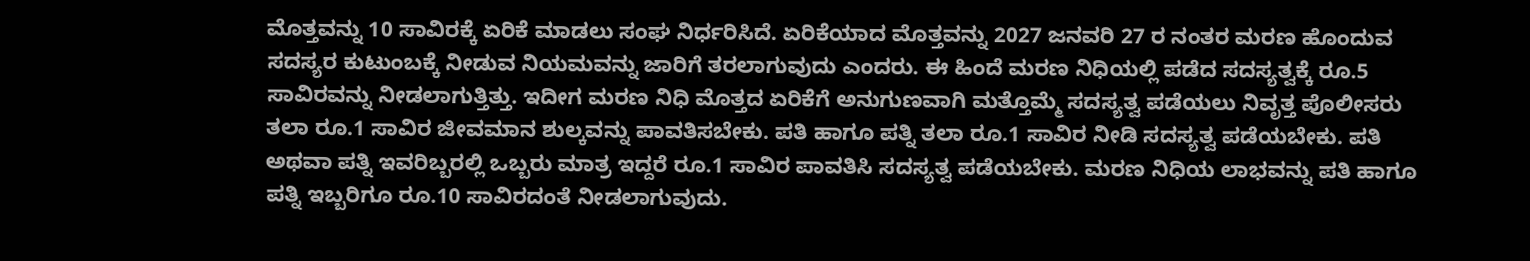ಮೊತ್ತವನ್ನು 10 ಸಾವಿರಕ್ಕೆ ಏರಿಕೆ ಮಾಡಲು ಸಂಘ ನಿರ್ಧರಿಸಿದೆ. ಏರಿಕೆಯಾದ ಮೊತ್ತವನ್ನು 2027 ಜನವರಿ 27 ರ ನಂತರ ಮರಣ ಹೊಂದುವ ಸದಸ್ಯರ ಕುಟುಂಬಕ್ಕೆ ನೀಡುವ ನಿಯಮವನ್ನು ಜಾರಿಗೆ ತರಲಾಗುವುದು ಎಂದರು. ಈ ಹಿಂದೆ ಮರಣ ನಿಧಿಯಲ್ಲಿ ಪಡೆದ ಸದಸ್ಯತ್ವಕ್ಕೆ ರೂ.5 ಸಾವಿರವನ್ನು ನೀಡಲಾಗುತ್ತಿತ್ತು. ಇದೀಗ ಮರಣ ನಿಧಿ ಮೊತ್ತದ ಏರಿಕೆಗೆ ಅನುಗುಣವಾಗಿ ಮತ್ತೊಮ್ಮೆ ಸದಸ್ಯತ್ವ ಪಡೆಯಲು ನಿವೃತ್ತ ಪೊಲೀಸರು ತಲಾ ರೂ.1 ಸಾವಿರ ಜೀವಮಾನ ಶುಲ್ಕವನ್ನು ಪಾವತಿಸಬೇಕು. ಪತಿ ಹಾಗೂ ಪತ್ನಿ ತಲಾ ರೂ.1 ಸಾವಿರ ನೀಡಿ ಸದಸ್ಯತ್ವ ಪಡೆಯಬೇಕು. ಪತಿ ಅಥವಾ ಪತ್ನಿ ಇವರಿಬ್ಬರಲ್ಲಿ ಒಬ್ಬರು ಮಾತ್ರ ಇದ್ದರೆ ರೂ.1 ಸಾವಿರ ಪಾವತಿಸಿ ಸದಸ್ಯತ್ವ ಪಡೆಯಬೇಕು. ಮರಣ ನಿಧಿಯ ಲಾಭವನ್ನು ಪತಿ ಹಾಗೂ ಪತ್ನಿ ಇಬ್ಬರಿಗೂ ರೂ.10 ಸಾವಿರದಂತೆ ನೀಡಲಾಗುವುದು.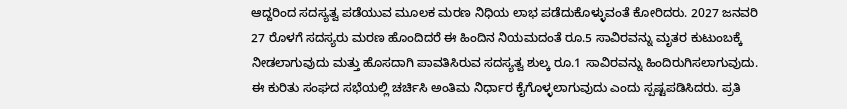ಆದ್ದರಿಂದ ಸದಸ್ಯತ್ವ ಪಡೆಯುವ ಮೂಲಕ ಮರಣ ನಿಧಿಯ ಲಾಭ ಪಡೆದುಕೊಳ್ಳುವಂತೆ ಕೋರಿದರು. 2027 ಜನವರಿ 27 ರೊಳಗೆ ಸದಸ್ಯರು ಮರಣ ಹೊಂದಿದರೆ ಈ ಹಿಂದಿನ ನಿಯಮದಂತೆ ರೂ.5 ಸಾವಿರವನ್ನು ಮೃತರ ಕುಟುಂಬಕ್ಕೆ ನೀಡಲಾಗುವುದು ಮತ್ತು ಹೊಸದಾಗಿ ಪಾವತಿಸಿರುವ ಸದಸ್ಯತ್ವ ಶುಲ್ಕ ರೂ.1 ಸಾವಿರವನ್ನು ಹಿಂದಿರುಗಿಸಲಾಗುವುದು. ಈ ಕುರಿತು ಸಂಘದ ಸಭೆಯಲ್ಲಿ ಚರ್ಚಿಸಿ ಅಂತಿಮ ನಿರ್ಧಾರ ಕೈಗೊಳ್ಳಲಾಗುವುದು ಎಂದು ಸ್ಪಷ್ಟಪಡಿಸಿದರು. ಪ್ರತಿ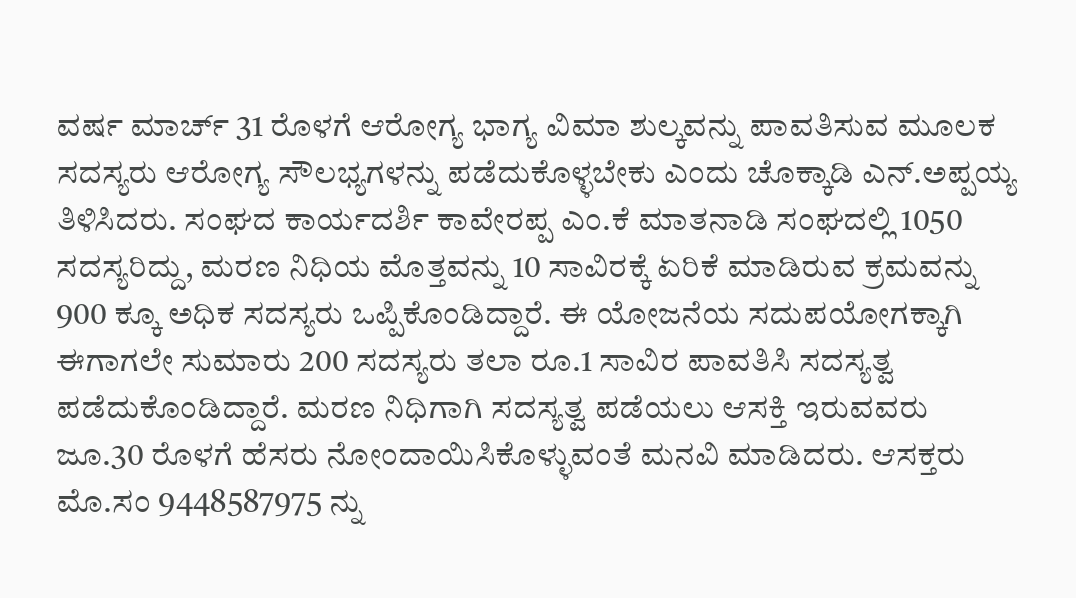ವರ್ಷ ಮಾರ್ಚ್ 31 ರೊಳಗೆ ಆರೋಗ್ಯ ಭಾಗ್ಯ ವಿಮಾ ಶುಲ್ಕವನ್ನು ಪಾವತಿಸುವ ಮೂಲಕ ಸದಸ್ಯರು ಆರೋಗ್ಯ ಸೌಲಭ್ಯಗಳನ್ನು ಪಡೆದುಕೊಳ್ಳಬೇಕು ಎಂದು ಚೊಕ್ಕಾಡಿ ಎನ್.ಅಪ್ಪಯ್ಯ ತಿಳಿಸಿದರು. ಸಂಘದ ಕಾರ್ಯದರ್ಶಿ ಕಾವೇರಪ್ಪ ಎಂ.ಕೆ ಮಾತನಾಡಿ ಸಂಘದಲ್ಲಿ 1050 ಸದಸ್ಯರಿದ್ದು, ಮರಣ ನಿಧಿಯ ಮೊತ್ತವನ್ನು 10 ಸಾವಿರಕ್ಕೆ ಏರಿಕೆ ಮಾಡಿರುವ ಕ್ರಮವನ್ನು 900 ಕ್ಕೂ ಅಧಿಕ ಸದಸ್ಯರು ಒಪ್ಪಿಕೊಂಡಿದ್ದಾರೆ. ಈ ಯೋಜನೆಯ ಸದುಪಯೋಗಕ್ಕಾಗಿ ಈಗಾಗಲೇ ಸುಮಾರು 200 ಸದಸ್ಯರು ತಲಾ ರೂ.1 ಸಾವಿರ ಪಾವತಿಸಿ ಸದಸ್ಯತ್ವ ಪಡೆದುಕೊಂಡಿದ್ದಾರೆ. ಮರಣ ನಿಧಿಗಾಗಿ ಸದಸ್ಯತ್ವ ಪಡೆಯಲು ಆಸಕ್ತಿ ಇರುವವರು ಜೂ.30 ರೊಳಗೆ ಹೆಸರು ನೋಂದಾಯಿಸಿಕೊಳ್ಳುವಂತೆ ಮನವಿ ಮಾಡಿದರು. ಆಸಕ್ತರು ಮೊ.ಸಂ 9448587975 ನ್ನು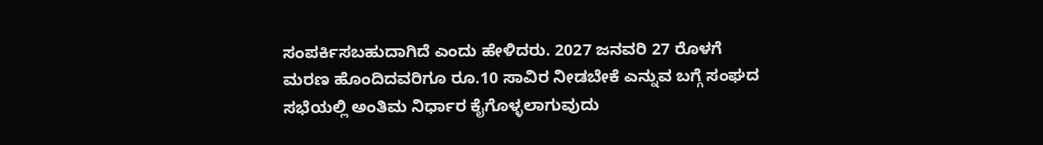ಸಂಪರ್ಕಿಸಬಹುದಾಗಿದೆ ಎಂದು ಹೇಳಿದರು. 2027 ಜನವರಿ 27 ರೊಳಗೆ ಮರಣ ಹೊಂದಿದವರಿಗೂ ರೂ.10 ಸಾವಿರ ನೀಡಬೇಕೆ ಎನ್ನುವ ಬಗ್ಗೆ ಸಂಘದ ಸಭೆಯಲ್ಲಿ ಅಂತಿಮ ನಿರ್ಧಾರ ಕೈಗೊಳ್ಳಲಾಗುವುದು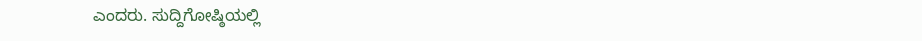ಎಂದರು. ಸುದ್ದಿಗೋಷ್ಠಿಯಲ್ಲಿ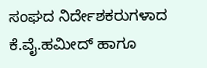ಸಂಘದ ನಿರ್ದೇಶಕರುಗಳಾದ ಕೆ.ವೈ.ಹಮೀದ್ ಹಾಗೂ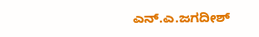ಎನ್.ಎ.ಜಗದೀಶ್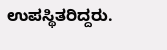ಉಪಸ್ಥಿತರಿದ್ದರು.